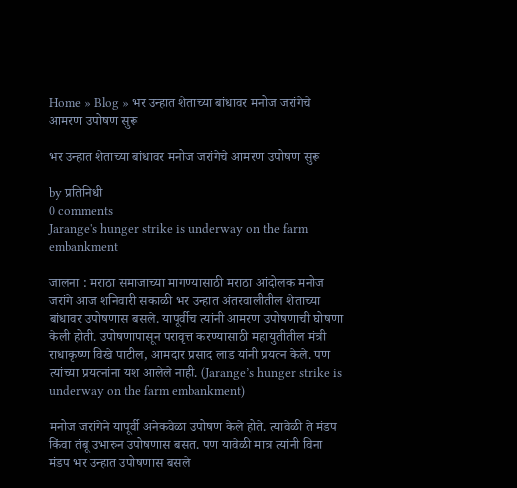Home » Blog » भर उन्हात शेताच्या बांधावर मनोज जरांगेचे आमरण उपोषण सुरू

भर उन्हात शेताच्या बांधावर मनोज जरांगेचे आमरण उपोषण सुरू

by प्रतिनिधी
0 comments
Jarange's hunger strike is underway on the farm embankment

जालना : मराठा समाजाच्या मागण्यासाठी मराठा आंदोलक मनोज जरांगे आज शनिवारी सकाळी भर उन्हात अंतरवालीतील शेताच्या बांधावर उपोषणास बसले. यापूर्वीच त्यांनी आमरण उपोषणाची घोषणा केली होती. उपोषणापासून परावृत्त करण्यासाठी महायुतीतील मंत्री राधाकृष्ण विखे पाटील, आमदार प्रसाद लाड यांनी प्रयत्न केले. पण त्यांच्या प्रयत्नांना यश आलेले नाही. (Jarange’s hunger strike is underway on the farm embankment)

मनोज जरांगेने यापूर्वी अनेकवेळा उपोषण केले होते. त्यावेळी ते मंडप किंवा तंबू उभारुन उपोषणास बसत. पण यावेळी मात्र त्यांनी विना मंडप भर उन्हात उपोषणास बसले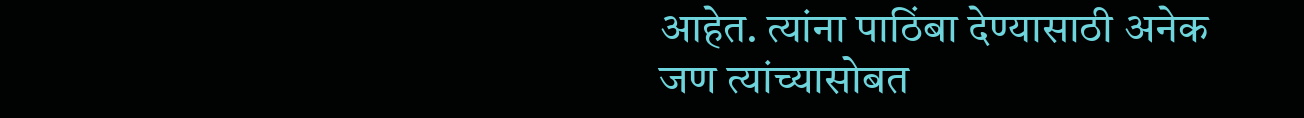आहेत. त्यांना पाठिंबा देण्यासाठी अनेक जण त्यांच्यासोबत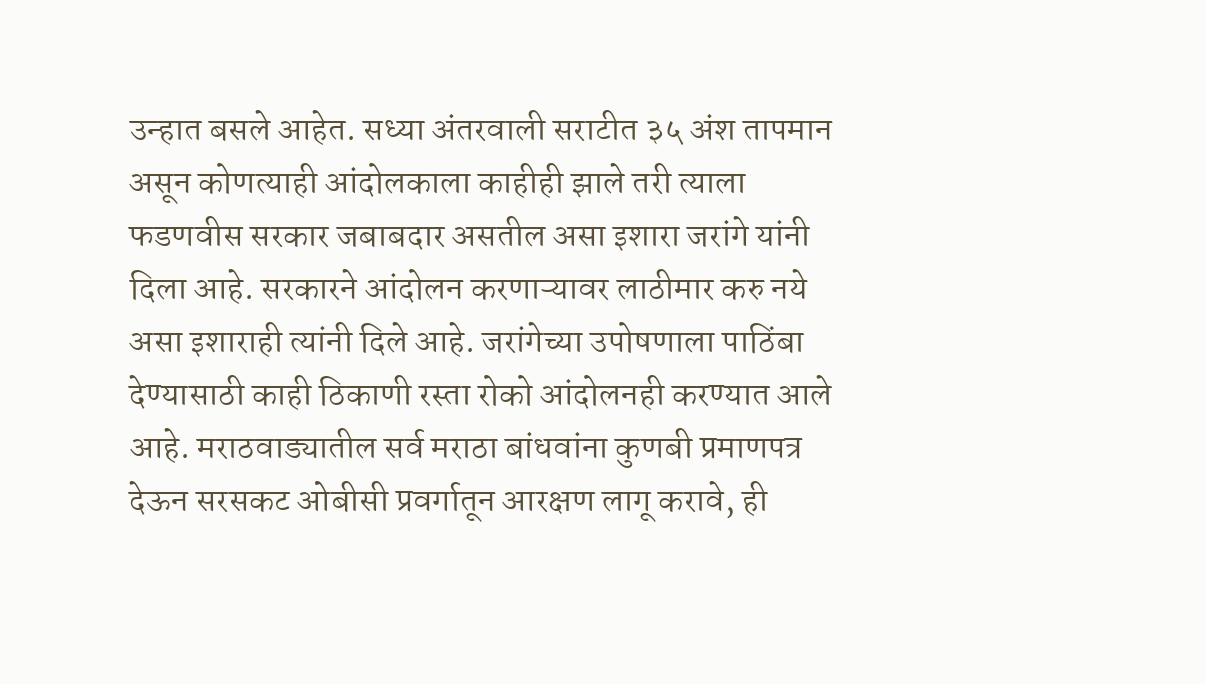उन्हात बसले आहेत. सध्या अंतरवाली सराटीत ३५ अंश तापमान असून कोणत्याही आंदोलकाला काहीही झाले तरी त्याला फडणवीस सरकार जबाबदार असतील असा इशारा जरांगे यांनी दिला आहे. सरकारने आंदोलन करणाऱ्यावर लाठीमार करु नये असा इशाराही त्यांनी दिले आहे. जरांगेच्या उपोषणाला पाठिंबा देण्यासाठी काही ठिकाणी रस्ता रोको आंदोलनही करण्यात आले आहे. मराठवाड्यातील सर्व मराठा बांधवांना कुणबी प्रमाणपत्र देऊन सरसकट ओबीसी प्रवर्गातून आरक्षण लागू करावे, ही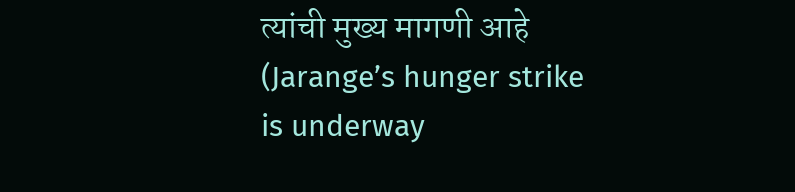त्यांची मुख्य मागणी आहे (Jarange’s hunger strike is underway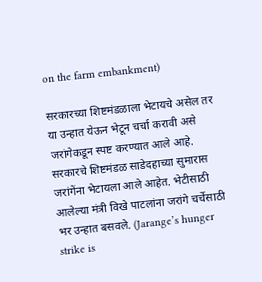on the farm embankment)

सरकारच्या शिष्टमंडळाला भेटायचे असेल तर या उन्हात येऊन भेटून चर्चा करावी असे जरांगेकडून स्पष्ट करण्यात आले आहे. सरकारचे शिष्टमंडळ साडेदहाच्या सुमारास जरांगेंना भेटायला आले आहेत. भेटीसाठी आलेल्या मंत्री विखे पाटलांना जरांगे चर्चेसाठी भर उन्हात बसवले. (Jarange’s hunger strike is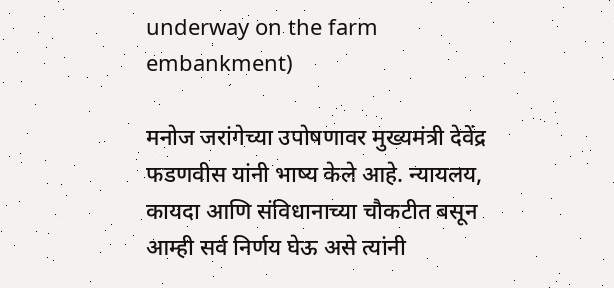underway on the farm embankment)

मनोज जरांगेच्या उपोषणावर मुख्यमंत्री देवेंद्र फडणवीस यांनी भाष्य केले आहे. न्यायलय, कायदा आणि संविधानाच्या चौकटीत बसून आम्ही सर्व निर्णय घेऊ असे त्यांनी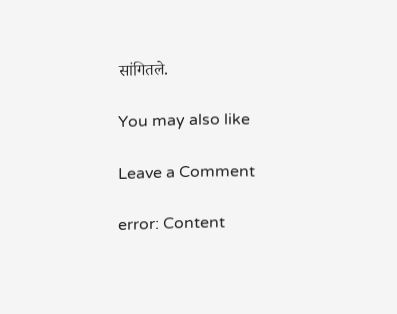सांगितले.

You may also like

Leave a Comment

error: Content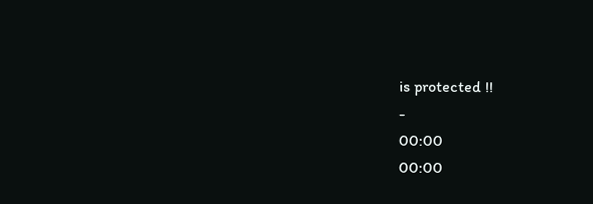is protected !!
-
00:00
00:00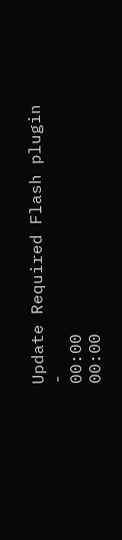Update Required Flash plugin
-
00:00
00:00